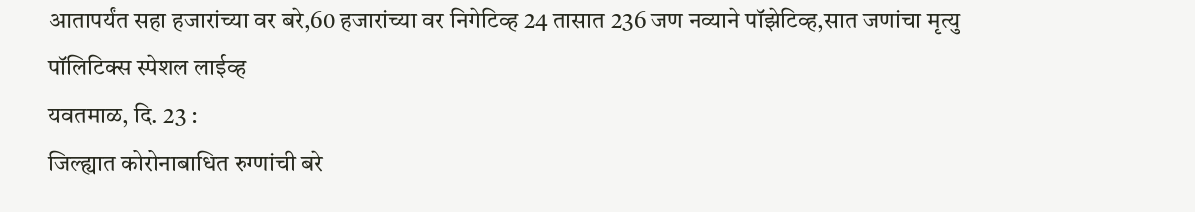आतापर्यंत सहा हजारांच्या वर बरे,60 हजारांच्या वर निगेटिव्ह 24 तासात 236 जण नव्याने पॉझेटिव्ह,सात जणांचा मृत्यु
पॉलिटिक्स स्पेशल लाईव्ह
यवतमाळ, दि. 23 :
जिल्ह्यात कोरोनाबाधित रुग्णांची बरे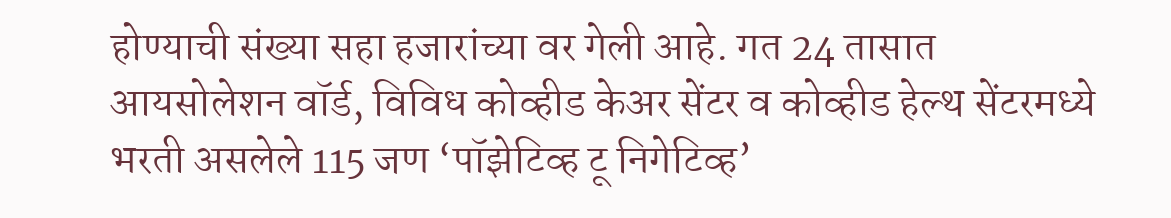होण्याची संख्या सहा हजारांच्या वर गेली आहे. गत 24 तासात आयसोलेशन वॉर्ड, विविध कोव्हीड केअर सेंटर व कोव्हीड हेल्थ सेंटरमध्ये भरती असलेले 115 जण ‘पॉझेटिव्ह टू निगेटिव्ह’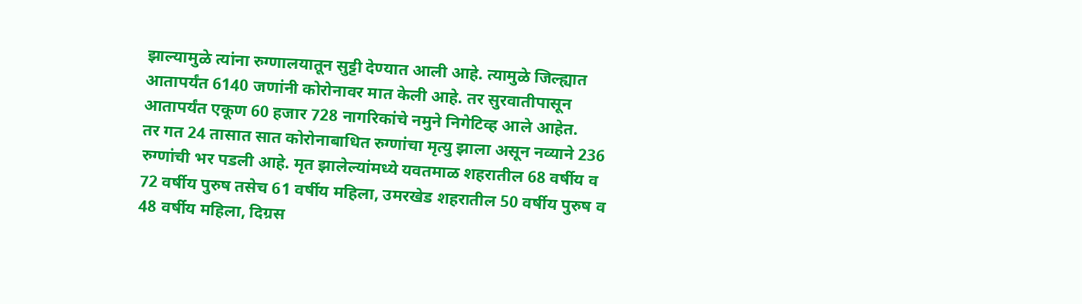झाल्यामुळे त्यांना रुग्णालयातून सुट्टी देण्यात आली आहे. त्यामुळे जिल्ह्यात आतापर्यंत 6140 जणांनी कोरोनावर मात केली आहे. तर सुरवातीपासून आतापर्यंत एकूण 60 हजार 728 नागरिकांचे नमुने निगेटिव्ह आले आहेत.
तर गत 24 तासात सात कोरोनाबाधित रुग्णांचा मृत्यु झाला असून नव्याने 236 रुग्णांची भर पडली आहे. मृत झालेल्यांमध्ये यवतमाळ शहरातील 68 वर्षीय व 72 वर्षीय पुरुष तसेच 61 वर्षीय महिला, उमरखेड शहरातील 50 वर्षीय पुरुष व 48 वर्षीय महिला, दिग्रस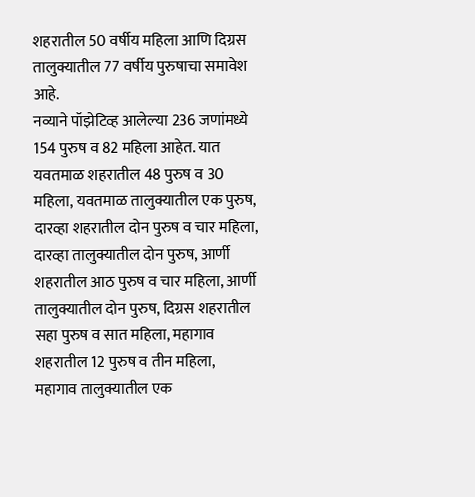शहरातील 50 वर्षीय महिला आणि दिग्रस तालुक्यातील 77 वर्षीय पुरुषाचा समावेश आहे.
नव्याने पॉझेटिव्ह आलेल्या 236 जणांमध्ये 154 पुरुष व 82 महिला आहेत. यात यवतमाळ शहरातील 48 पुरुष व 30 महिला, यवतमाळ तालुक्यातील एक पुरुष, दारव्हा शहरातील दोन पुरुष व चार महिला, दारव्हा तालुक्यातील दोन पुरुष, आर्णी शहरातील आठ पुरुष व चार महिला, आर्णी तालुक्यातील दोन पुरुष, दिग्रस शहरातील सहा पुरुष व सात महिला, महागाव शहरातील 12 पुरुष व तीन महिला, महागाव तालुक्यातील एक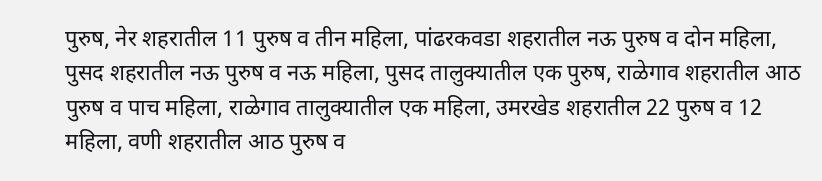पुरुष, नेर शहरातील 11 पुरुष व तीन महिला, पांढरकवडा शहरातील नऊ पुरुष व दोन महिला, पुसद शहरातील नऊ पुरुष व नऊ महिला, पुसद तालुक्यातील एक पुरुष, राळेगाव शहरातील आठ पुरुष व पाच महिला, राळेगाव तालुक्यातील एक महिला, उमरखेड शहरातील 22 पुरुष व 12 महिला, वणी शहरातील आठ पुरुष व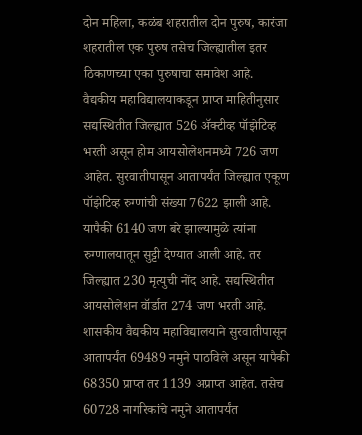दोन महिला, कळंब शहरातील दोन पुरुष, कारंजा शहरातील एक पुरुष तसेच जिल्ह्यातील इतर ठिकाणच्या एका पुरुषाचा समावेश आहे.
वैद्यकीय महाविद्यालयाकडून प्राप्त माहितीनुसार सद्यस्थितीत जिल्ह्यात 526 ॲक्टीव्ह पॉझेटिव्ह भरती असून होम आयसोलेशनमध्ये 726 जण आहेत. सुरवातीपासून आतापर्यंत जिल्ह्यात एकूण पॉझेटिव्ह रुग्णांची संख्या 7622 झाली आहे. यापैकी 6140 जण बरे झाल्यामुळे त्यांना रुग्णालयातून सुट्टी देण्यात आली आहे. तर जिल्ह्यात 230 मृत्युची नोंद आहे. सद्यस्थितीत आयसोलेशन वॉर्डात 274 जण भरती आहे.
शासकीय वैद्यकीय महाविद्यालयाने सुरवातीपासून आतापर्यंत 69489 नमुने पाठविले असून यापैकी 68350 प्राप्त तर 1139 अप्राप्त आहेत. तसेच 60728 नागरिकांचे नमुने आतापर्यंत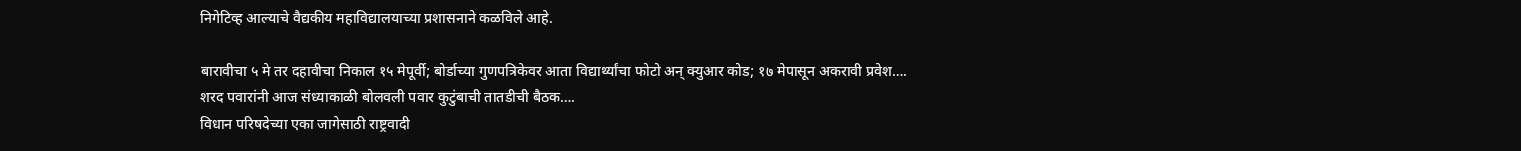निगेटिव्ह आल्याचे वैद्यकीय महाविद्यालयाच्या प्रशासनाने कळविले आहे.

बारावीचा ५ मे तर दहावीचा निकाल १५ मेपूर्वी; बोर्डाच्या गुणपत्रिकेवर आता विद्यार्थ्यांचा फोटो अन् क्युआर कोड; १७ मेपासून अकरावी प्रवेश….
शरद पवारांनी आज संध्याकाळी बोलवली पवार कुटुंबाची तातडीची बैठक….
विधान परिषदेच्या एका जागेसाठी राष्ट्रवादी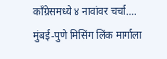काँग्रेसमध्ये ४ नावांवर चर्चा….
मुंबई-पुणे मिसिंग लिंक मार्गाला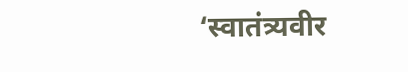‘स्वातंत्र्यवीर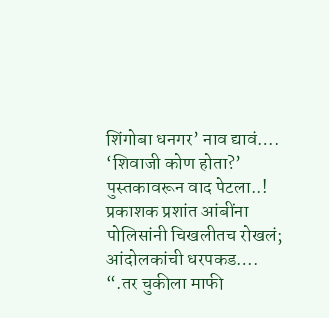शिंगोबा धनगर’ नाव द्यावं….
‘शिवाजी कोण होता?’ पुस्तकावरून वाद पेटला..! प्रकाशक प्रशांत आंबींना पोलिसांनी चिखलीतच रोखलं; आंदोलकांची धरपकड….
“.तर चुकीला माफी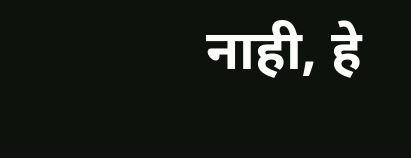नाही, हे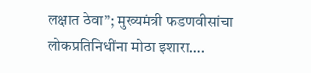लक्षात ठेवा”; मुख्यमंत्री फडणवीसांचा लोकप्रतिनिधींना मोठा इशारा….